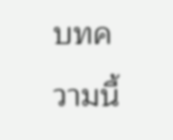บทความนี้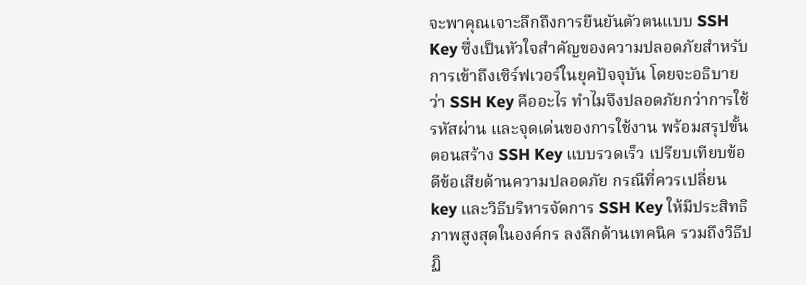จะพาคุณเจาะลึกถึงการยืนยันตัวตนแบบ SSH Key ซึ่งเป็นหัวใจสำคัญของความปลอดภัยสำหรับการเข้าถึงเซิร์ฟเวอร์ในยุคปัจจุบัน โดยจะอธิบายว่า SSH Key คืออะไร ทำไมจึงปลอดภัยกว่าการใช้รหัสผ่าน และจุดเด่นของการใช้งาน พร้อมสรุปขั้นตอนสร้าง SSH Key แบบรวดเร็ว เปรียบเทียบข้อดีข้อเสียด้านความปลอดภัย กรณีที่ควรเปลี่ยน key และวิธีบริหารจัดการ SSH Key ให้มีประสิทธิภาพสูงสุดในองค์กร ลงลึกด้านเทคนิค รวมถึงวิธีปฏิ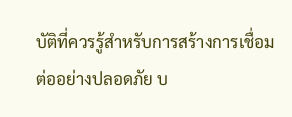บัติที่ควรรู้สำหรับการสร้างการเชื่อมต่ออย่างปลอดภัย บ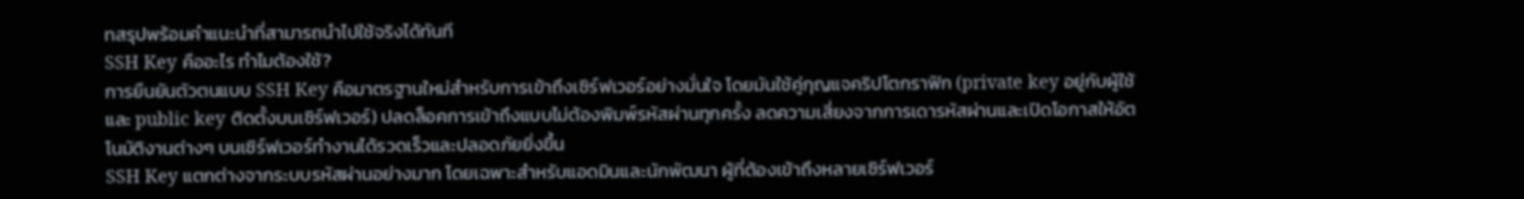ทสรุปพร้อมคำแนะนำที่สามารถนำไปใช้จริงได้ทันที
SSH Key คืออะไร ทำไมต้องใช้?
การยืนยันตัวตนแบบ SSH Key คือมาตรฐานใหม่สำหรับการเข้าถึงเซิร์ฟเวอร์อย่างมั่นใจ โดยมันใช้คู่กุญแจคริปโตกราฟิก (private key อยู่กับผู้ใช้ และ public key ติดตั้งบนเซิร์ฟเวอร์) ปลดล็อคการเข้าถึงแบบไม่ต้องพิมพ์รหัสผ่านทุกครั้ง ลดความเสี่ยงจากการเดารหัสผ่านและเปิดโอกาสให้อัตโนมัติงานต่างๆ บนเซิร์ฟเวอร์ทำงานได้รวดเร็วและปลอดภัยยิ่งขึ้น
SSH Key แตกต่างจากระบบรหัสผ่านอย่างมาก โดยเฉพาะสำหรับแอดมินและนักพัฒนา ผู้ที่ต้องเข้าถึงหลายเซิร์ฟเวอร์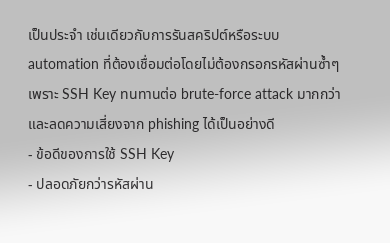เป็นประจำ เช่นเดียวกับการรันสคริปต์หรือระบบ automation ที่ต้องเชื่อมต่อโดยไม่ต้องกรอกรหัสผ่านซ้ำๆ เพราะ SSH Key ทนทานต่อ brute-force attack มากกว่าและลดความเสี่ยงจาก phishing ได้เป็นอย่างดี
- ข้อดีของการใช้ SSH Key
- ปลอดภัยกว่ารหัสผ่าน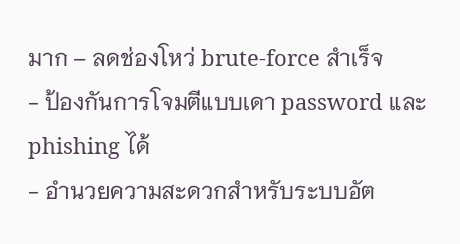มาก – ลดช่องโหว่ brute-force สำเร็จ
- ป้องกันการโจมตีแบบเดา password และ phishing ได้
- อำนวยความสะดวกสำหรับระบบอัต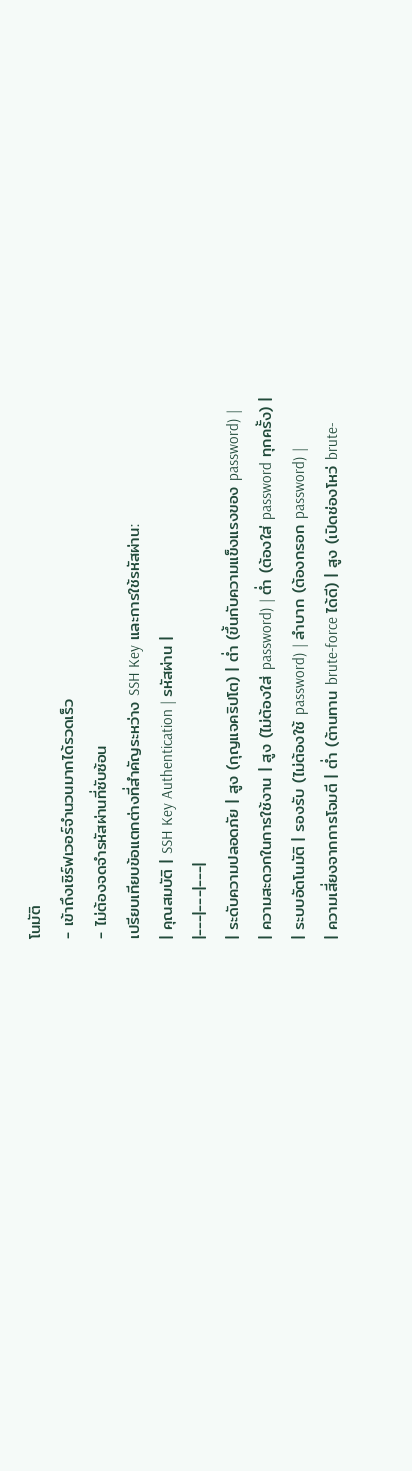โนมัติ
- เข้าถึงเซิร์ฟเวอร์จำนวนมากได้รวดเร็ว
- ไม่ต้องจดจำรหัสผ่านที่ซับซ้อน
เปรียบเทียบข้อแตกต่างที่สำคัญระหว่าง SSH Key และการใช้รหัสผ่าน:
| คุณสมบัติ | SSH Key Authentication | รหัสผ่าน |
|---|---|---|
| ระดับความปลอดภัย | สูง (กุญแจคริปโต) | ต่ำ (ขึ้นกับความแข็งแรงของ password) |
| ความสะดวกในการใช้งาน | สูง (ไม่ต้องใส่ password) | ต่ำ (ต้องใส่ password ทุกครั้ง) |
| ระบบอัตโนมัติ | รองรับ (ไม่ต้องใช้ password) | ลำบาก (ต้องกรอก password) |
| ความเสี่ยงจากการโจมตี | ต่ำ (ต้านทาน brute-force ได้ดี) | สูง (เปิดช่องโหว่ brute-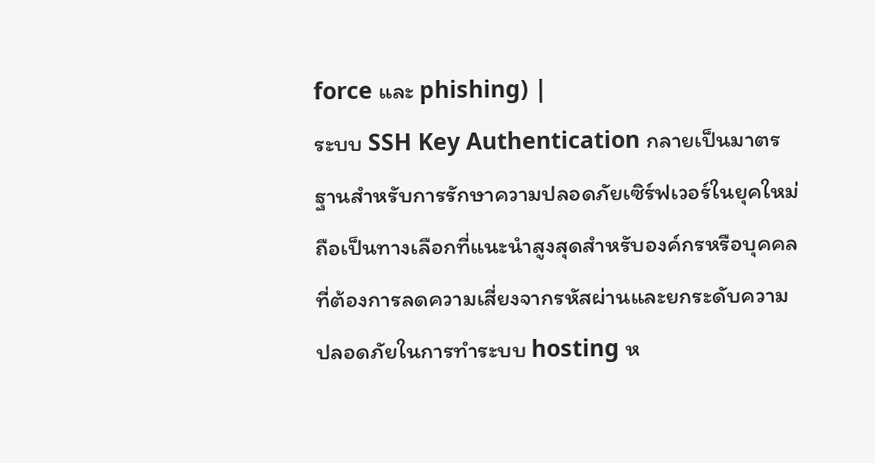force และ phishing) |
ระบบ SSH Key Authentication กลายเป็นมาตรฐานสำหรับการรักษาความปลอดภัยเซิร์ฟเวอร์ในยุคใหม่ ถือเป็นทางเลือกที่แนะนำสูงสุดสำหรับองค์กรหรือบุคคลที่ต้องการลดความเสี่ยงจากรหัสผ่านและยกระดับความปลอดภัยในการทำระบบ hosting ห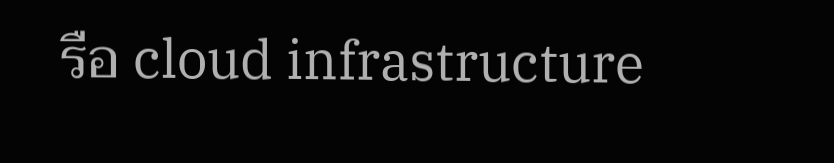รือ cloud infrastructure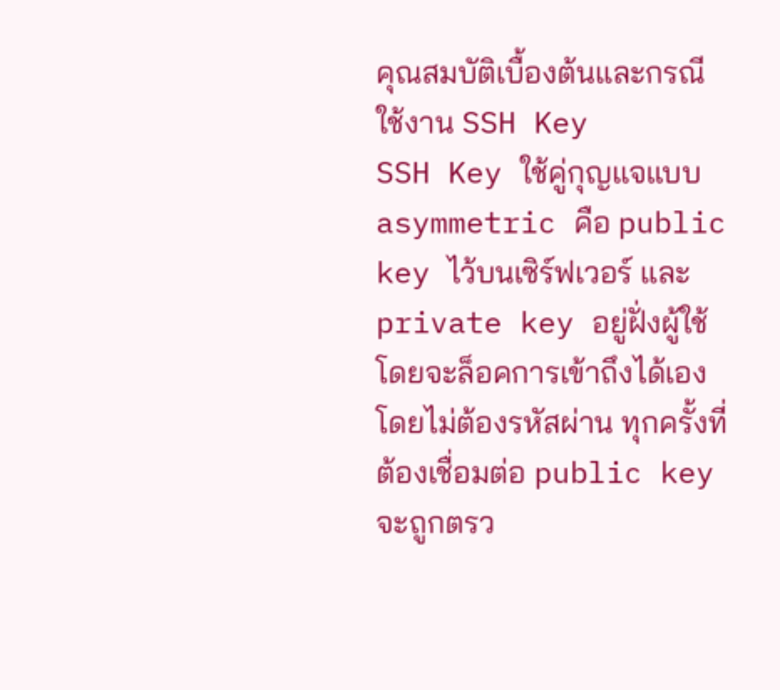คุณสมบัติเบื้องต้นและกรณีใช้งาน SSH Key
SSH Key ใช้คู่กุญแจแบบ asymmetric คือ public key ไว้บนเซิร์ฟเวอร์ และ private key อยู่ฝั่งผู้ใช้ โดยจะล็อคการเข้าถึงได้เองโดยไม่ต้องรหัสผ่าน ทุกครั้งที่ต้องเชื่อมต่อ public key จะถูกตรว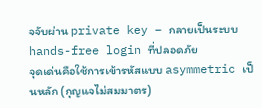จจับผ่าน private key – กลายเป็นระบบ hands-free login ที่ปลอดภัย
จุดเด่นคือใช้การเข้ารหัสแบบ asymmetric เป็นหลัก (กุญแจไม่สมมาตร)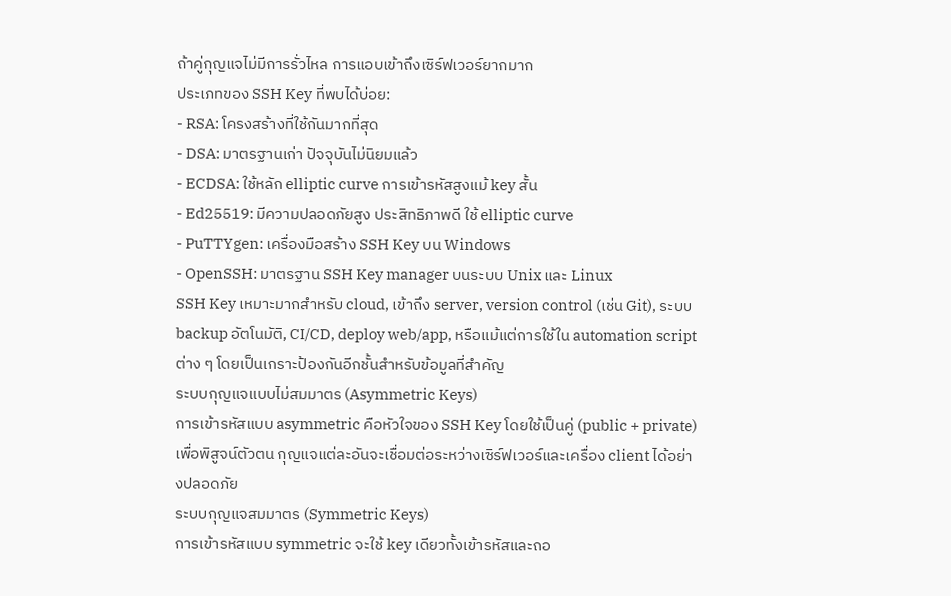ถ้าคู่กุญแจไม่มีการรั่วไหล การแอบเข้าถึงเซิร์ฟเวอร์ยากมาก
ประเภทของ SSH Key ที่พบได้บ่อย:
- RSA: โครงสร้างที่ใช้กันมากที่สุด
- DSA: มาตรฐานเก่า ปัจจุบันไม่นิยมแล้ว
- ECDSA: ใช้หลัก elliptic curve การเข้ารหัสสูงแม้ key สั้น
- Ed25519: มีความปลอดภัยสูง ประสิทธิภาพดี ใช้ elliptic curve
- PuTTYgen: เครื่องมือสร้าง SSH Key บน Windows
- OpenSSH: มาตรฐาน SSH Key manager บนระบบ Unix และ Linux
SSH Key เหมาะมากสำหรับ cloud, เข้าถึง server, version control (เช่น Git), ระบบ backup อัตโนมัติ, CI/CD, deploy web/app, หรือแม้แต่การใช้ใน automation script ต่าง ๆ โดยเป็นเกราะป้องกันอีกชั้นสำหรับข้อมูลที่สำคัญ
ระบบกุญแจแบบไม่สมมาตร (Asymmetric Keys)
การเข้ารหัสแบบ asymmetric คือหัวใจของ SSH Key โดยใช้เป็นคู่ (public + private) เพื่อพิสูจน์ตัวตน กุญแจแต่ละอันจะเชื่อมต่อระหว่างเซิร์ฟเวอร์และเครื่อง client ได้อย่างปลอดภัย
ระบบกุญแจสมมาตร (Symmetric Keys)
การเข้ารหัสแบบ symmetric จะใช้ key เดียวทั้งเข้ารหัสและถอ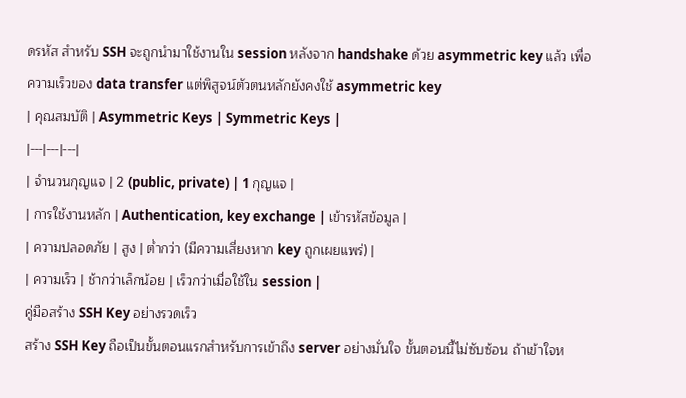ดรหัส สำหรับ SSH จะถูกนำมาใช้งานใน session หลังจาก handshake ด้วย asymmetric key แล้ว เพื่อความเร็วของ data transfer แต่พิสูจน์ตัวตนหลักยังคงใช้ asymmetric key
| คุณสมบัติ | Asymmetric Keys | Symmetric Keys |
|---|---|---|
| จำนวนกุญแจ | 2 (public, private) | 1 กุญแจ |
| การใช้งานหลัก | Authentication, key exchange | เข้ารหัสข้อมูล |
| ความปลอดภัย | สูง | ต่ำกว่า (มีความเสี่ยงหาก key ถูกเผยแพร่) |
| ความเร็ว | ช้ากว่าเล็กน้อย | เร็วกว่าเมื่อใช้ใน session |
คู่มือสร้าง SSH Key อย่างรวดเร็ว
สร้าง SSH Key ถือเป็นขั้นตอนแรกสำหรับการเข้าถึง server อย่างมั่นใจ ขั้นตอนนี้ไม่ซับซ้อน ถ้าเข้าใจห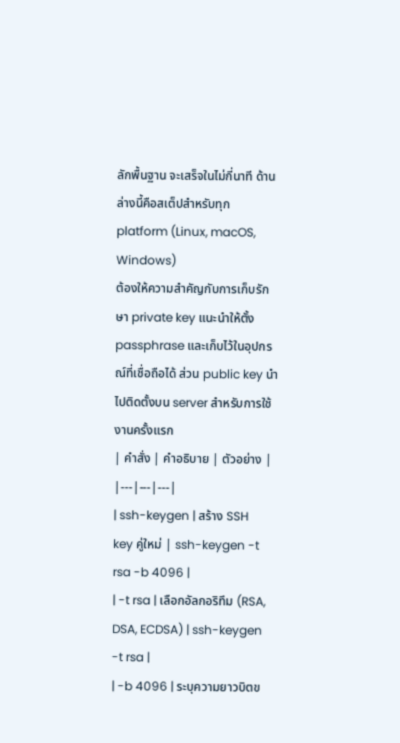ลักพื้นฐาน จะเสร็จในไม่กี่นาที ด้านล่างนี้คือสเต็ปสำหรับทุก platform (Linux, macOS, Windows)
ต้องให้ความสำคัญกับการเก็บรักษา private key แนะนำให้ตั้ง passphrase และเก็บไว้ในอุปกรณ์ที่เชื่อถือได้ ส่วน public key นำไปติดตั้งบน server สำหรับการใช้งานครั้งแรก
| คำสั่ง | คำอธิบาย | ตัวอย่าง |
|---|---|---|
| ssh-keygen | สร้าง SSH key คู่ใหม่ | ssh-keygen -t rsa -b 4096 |
| -t rsa | เลือกอัลกอริทึม (RSA, DSA, ECDSA) | ssh-keygen -t rsa |
| -b 4096 | ระบุความยาวบิตข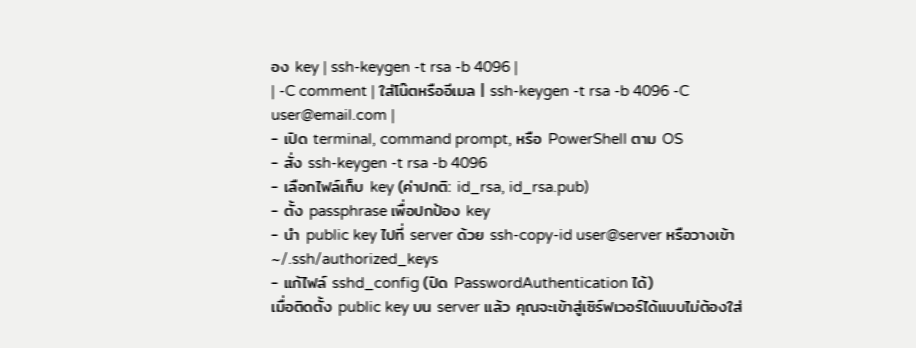อง key | ssh-keygen -t rsa -b 4096 |
| -C comment | ใส่โน๊ตหรืออีเมล | ssh-keygen -t rsa -b 4096 -C user@email.com |
- เปิด terminal, command prompt, หรือ PowerShell ตาม OS
- สั่ง ssh-keygen -t rsa -b 4096
- เลือกไฟล์เก็บ key (ค่าปกติ: id_rsa, id_rsa.pub)
- ตั้ง passphrase เพื่อปกป้อง key
- นำ public key ไปที่ server ด้วย ssh-copy-id user@server หรือวางเข้า ~/.ssh/authorized_keys
- แก้ไฟล์ sshd_config (ปิด PasswordAuthentication ได้)
เมื่อติดตั้ง public key บน server แล้ว คุณจะเข้าสู่เซิร์ฟเวอร์ได้แบบไม่ต้องใส่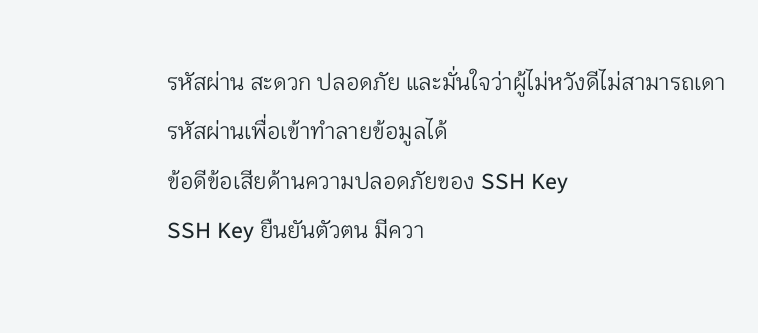รหัสผ่าน สะดวก ปลอดภัย และมั่นใจว่าผู้ไม่หวังดีไม่สามารถเดารหัสผ่านเพื่อเข้าทำลายข้อมูลได้
ข้อดีข้อเสียด้านความปลอดภัยของ SSH Key
SSH Key ยืนยันตัวตน มีควา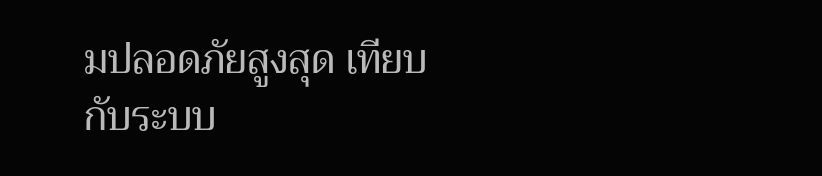มปลอดภัยสูงสุด เทียบกับระบบ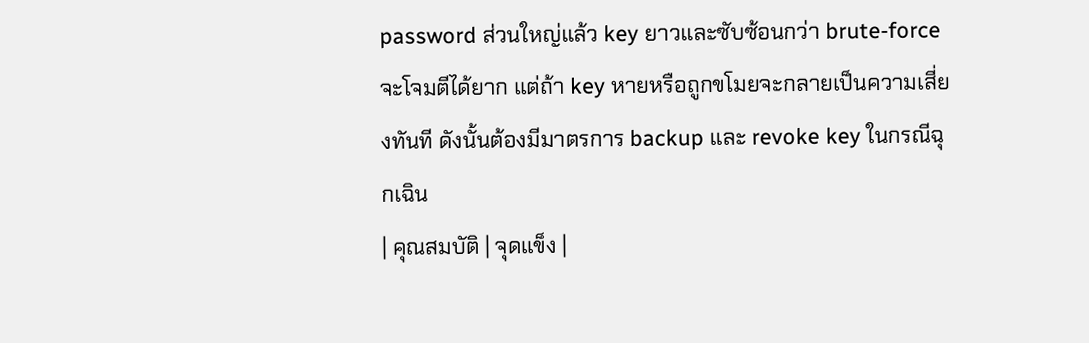password ส่วนใหญ่แล้ว key ยาวและซับซ้อนกว่า brute-force จะโจมตีได้ยาก แต่ถ้า key หายหรือถูกขโมยจะกลายเป็นความเสี่ยงทันที ดังนั้นต้องมีมาตรการ backup และ revoke key ในกรณีฉุกเฉิน
| คุณสมบัติ | จุดแข็ง |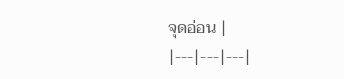จุดอ่อน |
|---|---|---|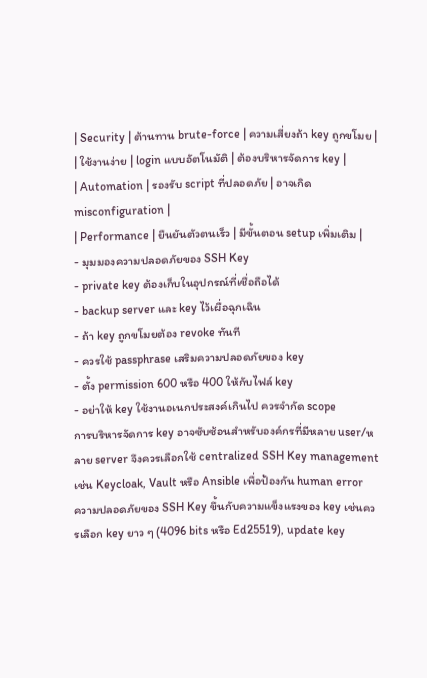| Security | ต้านทาน brute-force | ความเสี่ยงถ้า key ถูกขโมย |
| ใช้งานง่าย | login แบบอัตโนมัติ | ต้องบริหารจัดการ key |
| Automation | รองรับ script ที่ปลอดภัย | อาจเกิด misconfiguration |
| Performance | ยืนยันตัวตนเร็ว | มีขั้นตอน setup เพิ่มเติม |
- มุมมองความปลอดภัยของ SSH Key
- private key ต้องเก็บในอุปกรณ์ที่เชื่อถือได้
- backup server และ key ไว้เผื่อฉุกเฉิน
- ถ้า key ถูกขโมยต้อง revoke ทันที
- ควรใช้ passphrase เสริมความปลอดภัยของ key
- ตั้ง permission 600 หรือ 400 ให้กับไฟล์ key
- อย่าให้ key ใช้งานอเนกประสงค์เกินไป ควรจำกัด scope
การบริหารจัดการ key อาจซับซ้อนสำหรับองค์กรที่มีหลาย user/หลาย server จึงควรเลือกใช้ centralized SSH Key management เช่น Keycloak, Vault หรือ Ansible เพื่อป้องกัน human error
ความปลอดภัยของ SSH Key ขึ้นกับความแข็งแรงของ key เช่นควรเลือก key ยาว ๆ (4096 bits หรือ Ed25519), update key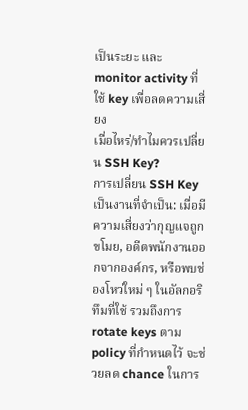เป็นระยะ และ monitor activity ที่ใช้ key เพื่อลดความเสี่ยง
เมื่อไหร่/ทำไมควรเปลี่ยน SSH Key?
การเปลี่ยน SSH Key เป็นงานที่จำเป็น: เมื่อมีความเสี่ยงว่ากุญแจถูกขโมย, อดีตพนักงานออกจากองค์กร, หรือพบช่องโหว่ใหม่ ๆ ในอัลกอริทึมที่ใช้ รวมถึงการ rotate keys ตาม policy ที่กำหนดไว้ จะช่วยลด chance ในการ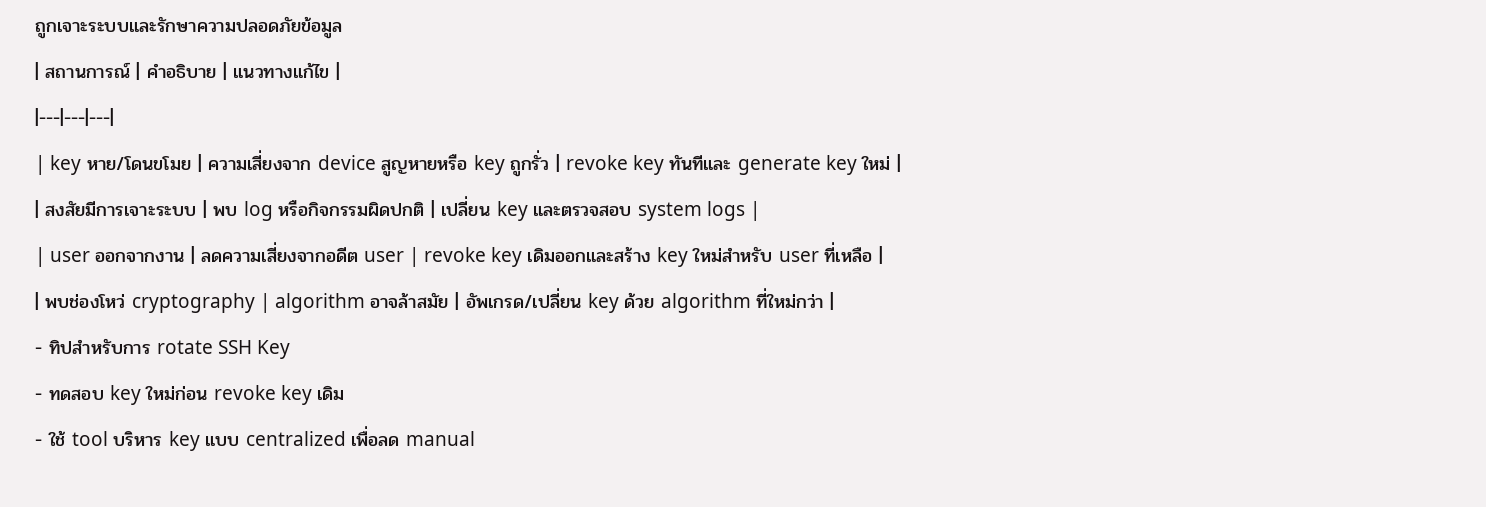ถูกเจาะระบบและรักษาความปลอดภัยข้อมูล
| สถานการณ์ | คำอธิบาย | แนวทางแก้ไข |
|---|---|---|
| key หาย/โดนขโมย | ความเสี่ยงจาก device สูญหายหรือ key ถูกรั่ว | revoke key ทันทีและ generate key ใหม่ |
| สงสัยมีการเจาะระบบ | พบ log หรือกิจกรรมผิดปกติ | เปลี่ยน key และตรวจสอบ system logs |
| user ออกจากงาน | ลดความเสี่ยงจากอดีต user | revoke key เดิมออกและสร้าง key ใหม่สำหรับ user ที่เหลือ |
| พบช่องโหว่ cryptography | algorithm อาจล้าสมัย | อัพเกรด/เปลี่ยน key ด้วย algorithm ที่ใหม่กว่า |
- ทิปสำหรับการ rotate SSH Key
- ทดสอบ key ใหม่ก่อน revoke key เดิม
- ใช้ tool บริหาร key แบบ centralized เพื่อลด manual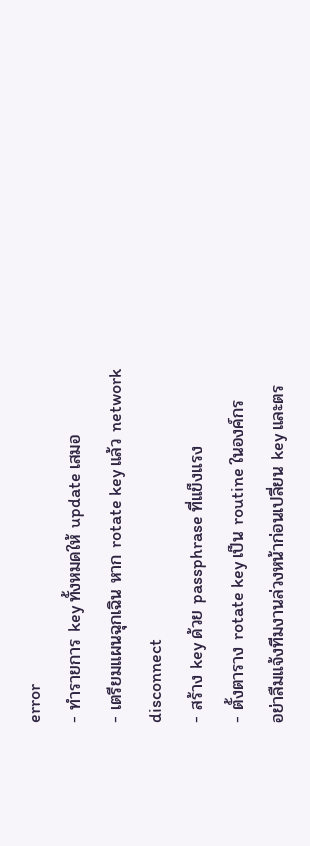error
- ทำรายการ key ทั้งหมดให้ update เสมอ
- เตรียมแผนฉุกเฉิน หาก rotate key แล้ว network disconnect
- สร้าง key ด้วย passphrase ที่แข็งแรง
- ตั้งตาราง rotate key เป็น routine ในองค์กร
อย่าลืมแจ้งทีมงานล่วงหน้าก่อนเปลี่ยน key และตร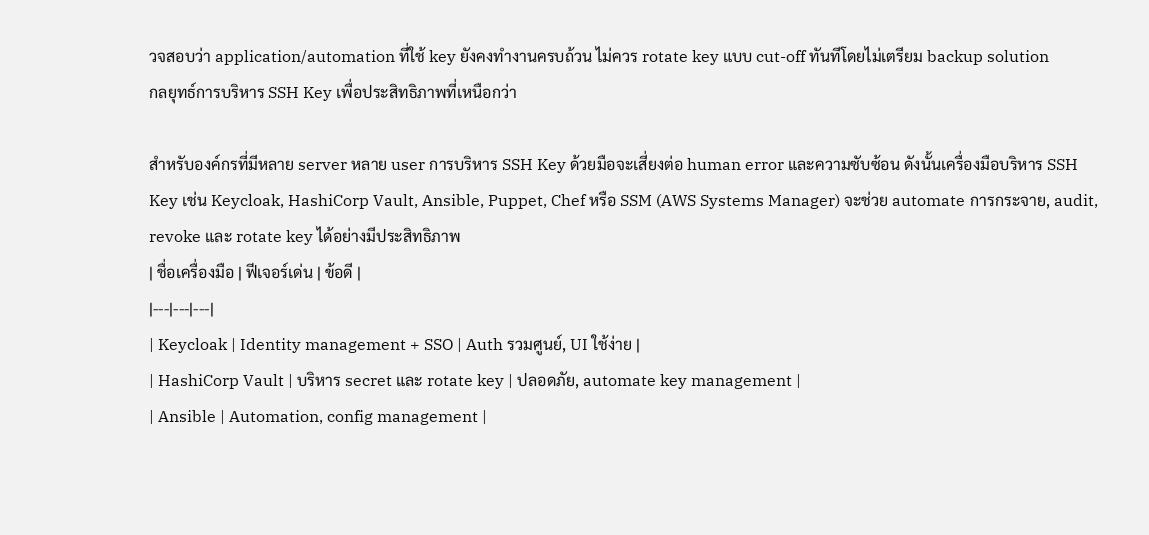วจสอบว่า application/automation ที่ใช้ key ยังคงทำงานครบถ้วน ไม่ควร rotate key แบบ cut-off ทันทีโดยไม่เตรียม backup solution
กลยุทธ์การบริหาร SSH Key เพื่อประสิทธิภาพที่เหนือกว่า

สำหรับองค์กรที่มีหลาย server หลาย user การบริหาร SSH Key ด้วยมือจะเสี่ยงต่อ human error และความซับซ้อน ดังนั้นเครื่องมือบริหาร SSH Key เช่น Keycloak, HashiCorp Vault, Ansible, Puppet, Chef หรือ SSM (AWS Systems Manager) จะช่วย automate การกระจาย, audit, revoke และ rotate key ได้อย่างมีประสิทธิภาพ
| ชื่อเครื่องมือ | ฟีเจอร์เด่น | ข้อดี |
|---|---|---|
| Keycloak | Identity management + SSO | Auth รวมศูนย์, UI ใช้ง่าย |
| HashiCorp Vault | บริหาร secret และ rotate key | ปลอดภัย, automate key management |
| Ansible | Automation, config management |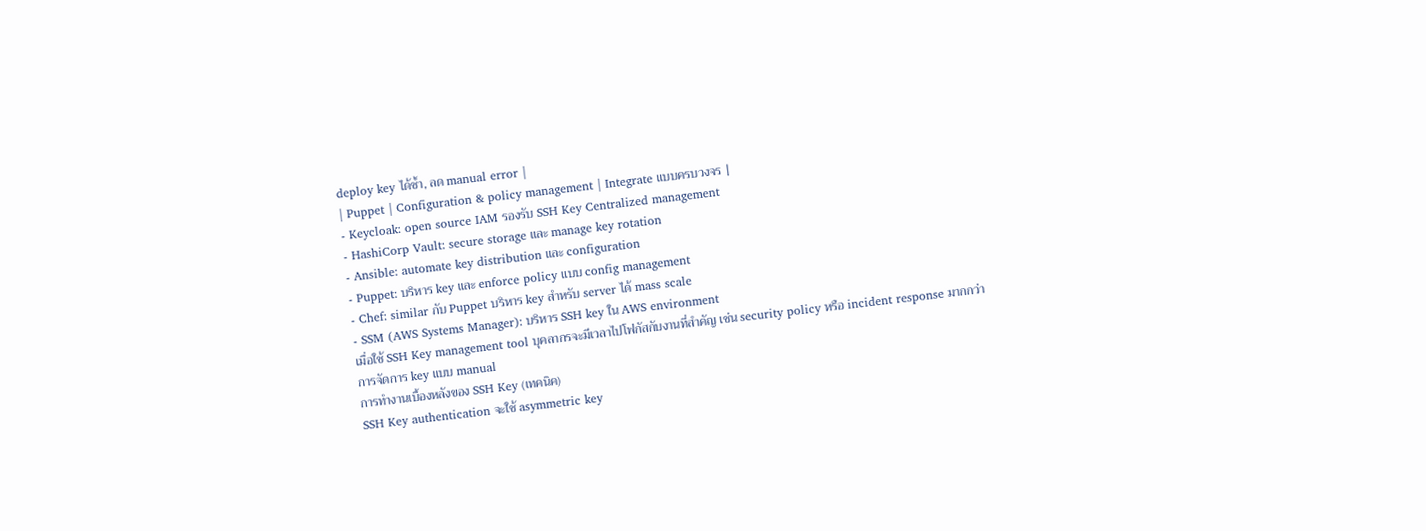deploy key ได้ซ้ำ, ลด manual error |
| Puppet | Configuration & policy management | Integrate แบบครบวงจร |
- Keycloak: open source IAM รองรับ SSH Key Centralized management
- HashiCorp Vault: secure storage และ manage key rotation
- Ansible: automate key distribution และ configuration
- Puppet: บริหาร key และ enforce policy แบบ config management
- Chef: similar กับ Puppet บริหาร key สำหรับ server ได้ mass scale
- SSM (AWS Systems Manager): บริหาร SSH key ใน AWS environment
เมื่อใช้ SSH Key management tool บุคลากรจะมีเวลาไปโฟกัสกับงานที่สำคัญ เช่น security policy หรือ incident response มากกว่าการจัดการ key แบบ manual
การทำงานเบื้องหลังของ SSH Key (เทคนิค)
SSH Key authentication จะใช้ asymmetric key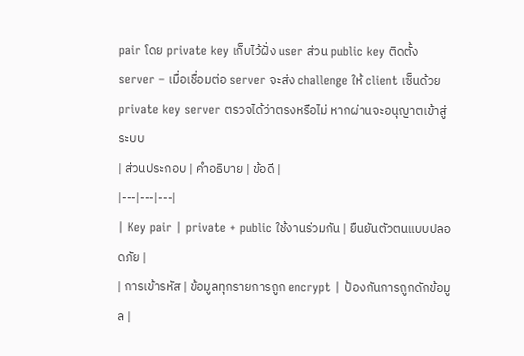pair โดย private key เก็บไว้ฝั่ง user ส่วน public key ติดตั้ง server – เมื่อเชื่อมต่อ server จะส่ง challenge ให้ client เซ็นด้วย private key server ตรวจได้ว่าตรงหรือไม่ หากผ่านจะอนุญาตเข้าสู่ระบบ
| ส่วนประกอบ | คำอธิบาย | ข้อดี |
|---|---|---|
| Key pair | private + public ใช้งานร่วมกัน | ยืนยันตัวตนแบบปลอดภัย |
| การเข้ารหัส | ข้อมูลทุกรายการถูก encrypt | ป้องกันการถูกดักข้อมูล |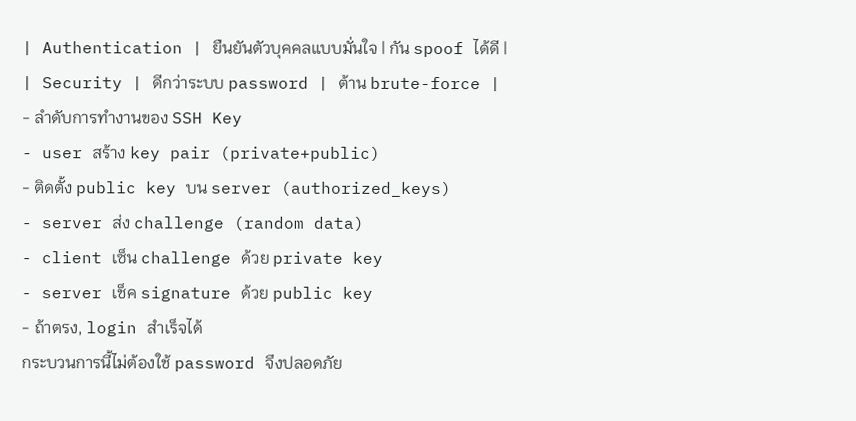| Authentication | ยืนยันตัวบุคคลแบบมั่นใจ | กัน spoof ได้ดี |
| Security | ดีกว่าระบบ password | ต้าน brute-force |
- ลำดับการทำงานของ SSH Key
- user สร้าง key pair (private+public)
- ติดตั้ง public key บน server (authorized_keys)
- server ส่ง challenge (random data)
- client เซ็น challenge ด้วย private key
- server เช็ค signature ด้วย public key
- ถ้าตรง, login สำเร็จได้
กระบวนการนี้ไม่ต้องใช้ password จึงปลอดภัย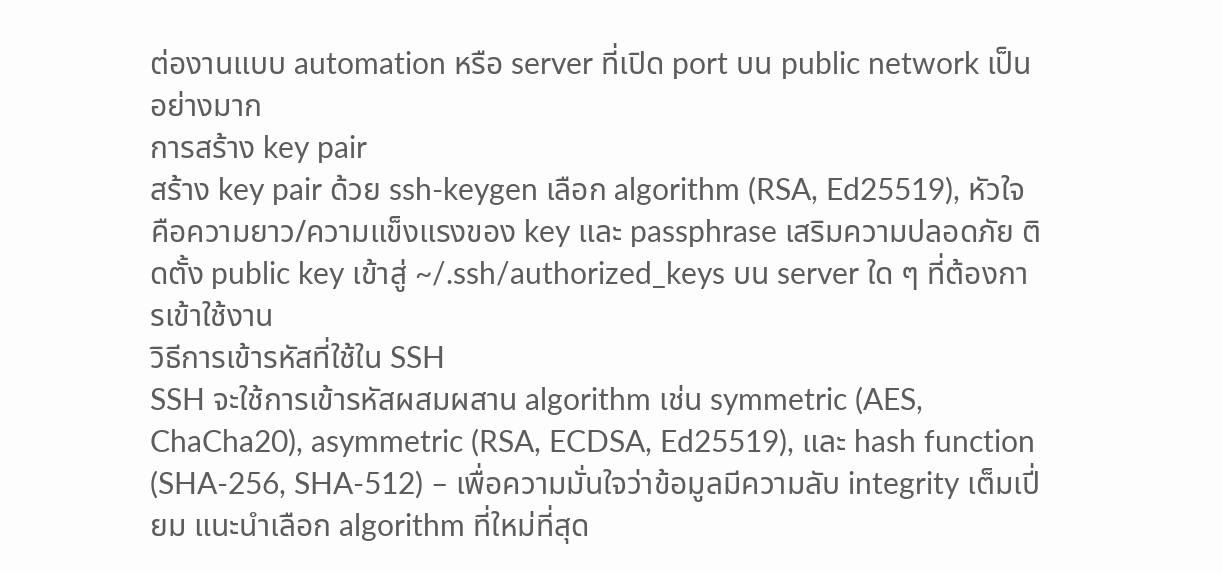ต่องานแบบ automation หรือ server ที่เปิด port บน public network เป็นอย่างมาก
การสร้าง key pair
สร้าง key pair ด้วย ssh-keygen เลือก algorithm (RSA, Ed25519), หัวใจคือความยาว/ความแข็งแรงของ key และ passphrase เสริมความปลอดภัย ติดตั้ง public key เข้าสู่ ~/.ssh/authorized_keys บน server ใด ๆ ที่ต้องการเข้าใช้งาน
วิธีการเข้ารหัสที่ใช้ใน SSH
SSH จะใช้การเข้ารหัสผสมผสาน algorithm เช่น symmetric (AES, ChaCha20), asymmetric (RSA, ECDSA, Ed25519), และ hash function (SHA-256, SHA-512) – เพื่อความมั่นใจว่าข้อมูลมีความลับ integrity เต็มเปี่ยม แนะนำเลือก algorithm ที่ใหม่ที่สุด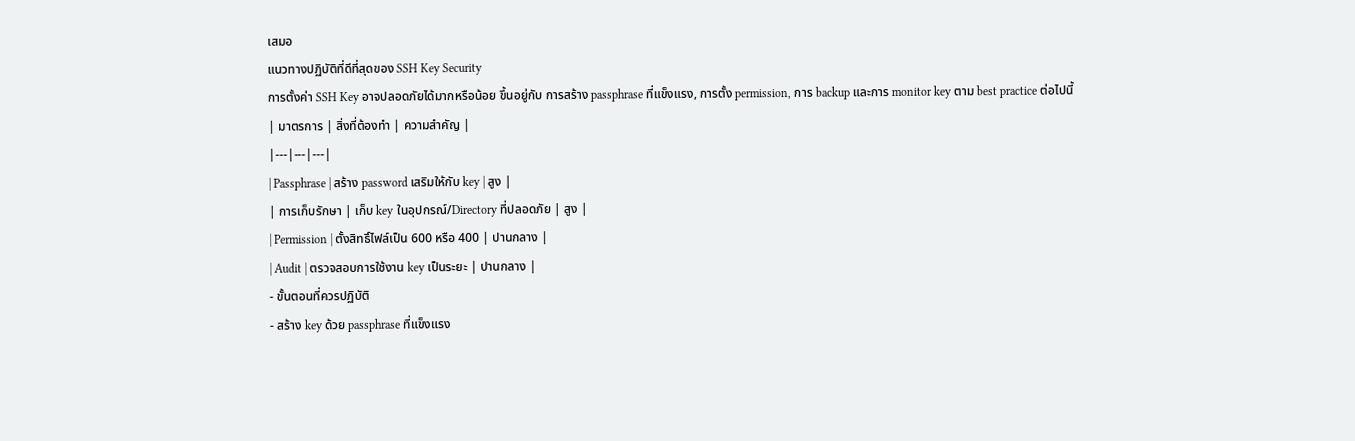เสมอ
แนวทางปฏิบัติที่ดีที่สุดของ SSH Key Security
การตั้งค่า SSH Key อาจปลอดภัยได้มากหรือน้อย ขึ้นอยู่กับ การสร้าง passphrase ที่แข็งแรง, การตั้ง permission, การ backup และการ monitor key ตาม best practice ต่อไปนี้
| มาตรการ | สิ่งที่ต้องทำ | ความสำคัญ |
|---|---|---|
| Passphrase | สร้าง password เสริมให้กับ key | สูง |
| การเก็บรักษา | เก็บ key ในอุปกรณ์/Directory ที่ปลอดภัย | สูง |
| Permission | ตั้งสิทธิ์ไฟล์เป็น 600 หรือ 400 | ปานกลาง |
| Audit | ตรวจสอบการใช้งาน key เป็นระยะ | ปานกลาง |
- ขั้นตอนที่ควรปฏิบัติ
- สร้าง key ด้วย passphrase ที่แข็งแรง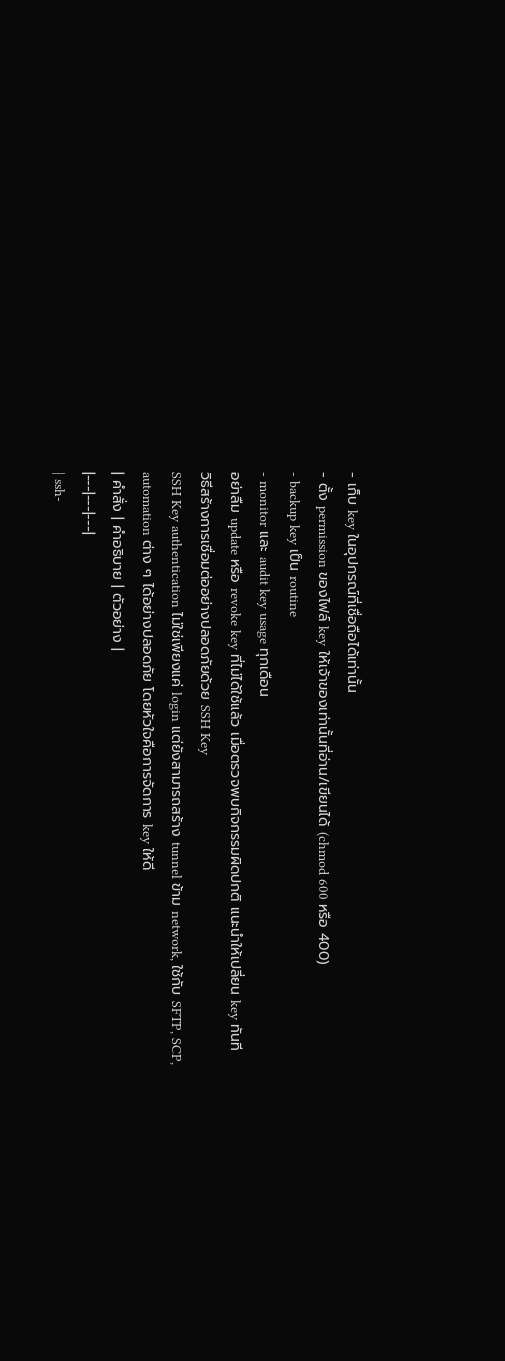- เก็บ key ในอุปกรณ์ที่เชื่อถือได้เท่านั้น
- ตั้ง permission ของไฟล์ key ให้เจ้าของเท่านั้นที่อ่าน/เขียนได้ (chmod 600 หรือ 400)
- backup key เป็น routine
- monitor และ audit key usage ทุกเดือน
อย่าลืม update หรือ revoke key ที่ไม่ได้ใช้แล้ว เมื่อตรวจพบกิจกรรมผิดปกติ แนะนำให้เปลี่ยน key ทันที
วิธีสร้างการเชื่อมต่ออย่างปลอดภัยด้วย SSH Key
SSH Key authentication ไม่ใช่เพียงแค่ login แต่ยังสามารถสร้าง tunnel ข้าม network, ใช้กับ SFTP, SCP, automation ต่าง ๆ ได้อย่างปลอดภัย โดยหัวใจคือการจัดการ key ให้ดี
| คำสั่ง | คำอธิบาย | ตัวอย่าง |
|---|---|---|
| ssh-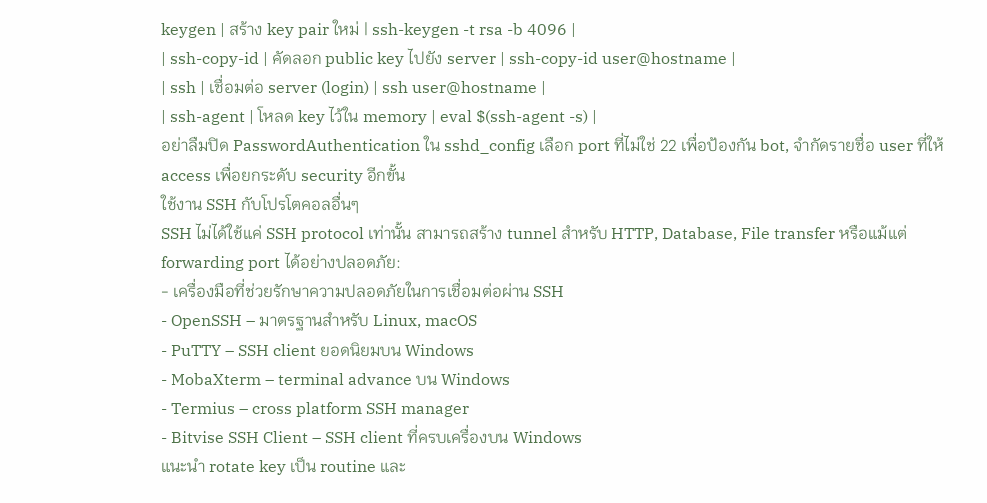keygen | สร้าง key pair ใหม่ | ssh-keygen -t rsa -b 4096 |
| ssh-copy-id | คัดลอก public key ไปยัง server | ssh-copy-id user@hostname |
| ssh | เชื่อมต่อ server (login) | ssh user@hostname |
| ssh-agent | โหลด key ไว้ใน memory | eval $(ssh-agent -s) |
อย่าลืมปิด PasswordAuthentication ใน sshd_config เลือก port ที่ไม่ใช่ 22 เพื่อป้องกัน bot, จำกัดรายชื่อ user ที่ให้ access เพื่อยกระดับ security อีกขั้น
ใช้งาน SSH กับโปรโตคอลอื่นๆ
SSH ไม่ได้ใช้แค่ SSH protocol เท่านั้น สามารถสร้าง tunnel สำหรับ HTTP, Database, File transfer หรือแม้แต่ forwarding port ได้อย่างปลอดภัย:
- เครื่องมือที่ช่วยรักษาความปลอดภัยในการเชื่อมต่อผ่าน SSH
- OpenSSH – มาตรฐานสำหรับ Linux, macOS
- PuTTY – SSH client ยอดนิยมบน Windows
- MobaXterm – terminal advance บน Windows
- Termius – cross platform SSH manager
- Bitvise SSH Client – SSH client ที่ครบเครื่องบน Windows
แนะนำ rotate key เป็น routine และ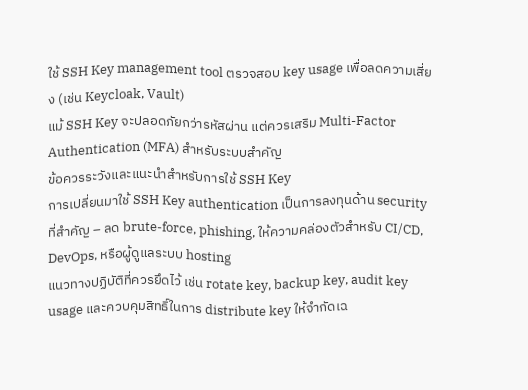ใช้ SSH Key management tool ตรวจสอบ key usage เพื่อลดความเสี่ยง (เช่น Keycloak, Vault)
แม้ SSH Key จะปลอดภัยกว่ารหัสผ่าน แต่ควรเสริม Multi-Factor Authentication (MFA) สำหรับระบบสำคัญ
ข้อควรระวังและแนะนำสำหรับการใช้ SSH Key
การเปลี่ยนมาใช้ SSH Key authentication เป็นการลงทุนด้าน security ที่สำคัญ – ลด brute-force, phishing, ให้ความคล่องตัวสำหรับ CI/CD, DevOps, หรือผู้ดูแลระบบ hosting
แนวทางปฏิบัติที่ควรยึดไว้ เช่น rotate key, backup key, audit key usage และควบคุมสิทธิ์ในการ distribute key ให้จำกัดเฉ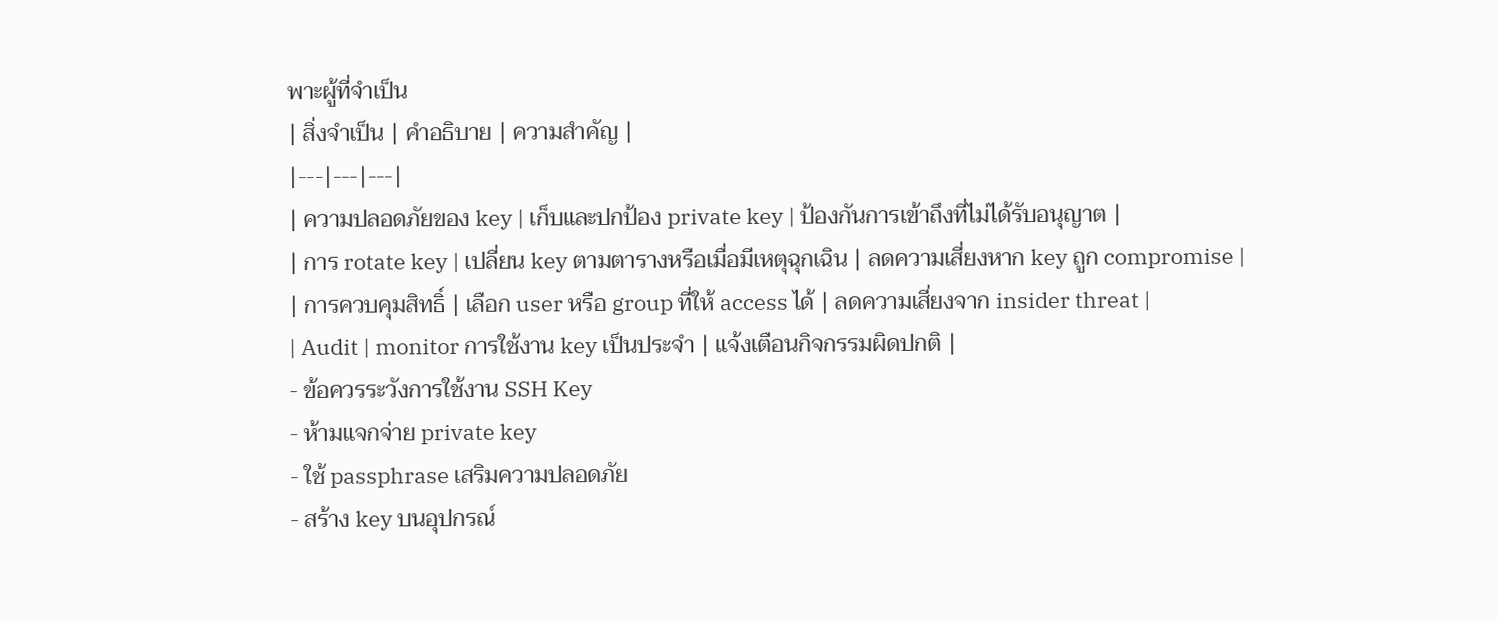พาะผู้ที่จำเป็น
| สิ่งจำเป็น | คำอธิบาย | ความสำคัญ |
|---|---|---|
| ความปลอดภัยของ key | เก็บและปกป้อง private key | ป้องกันการเข้าถึงที่ไม่ได้รับอนุญาต |
| การ rotate key | เปลี่ยน key ตามตารางหรือเมื่อมีเหตุฉุกเฉิน | ลดความเสี่ยงหาก key ถูก compromise |
| การควบคุมสิทธิ์ | เลือก user หรือ group ที่ให้ access ได้ | ลดความเสี่ยงจาก insider threat |
| Audit | monitor การใช้งาน key เป็นประจำ | แจ้งเตือนกิจกรรมผิดปกติ |
- ข้อควรระวังการใช้งาน SSH Key
- ห้ามแจกจ่าย private key
- ใช้ passphrase เสริมความปลอดภัย
- สร้าง key บนอุปกรณ์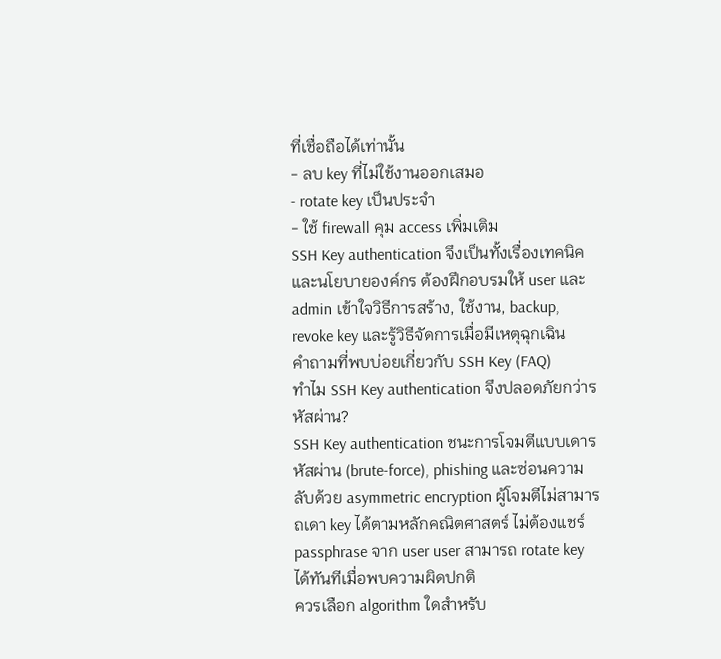ที่เชื่อถือได้เท่านั้น
- ลบ key ที่ไม่ใช้งานออกเสมอ
- rotate key เป็นประจำ
- ใช้ firewall คุม access เพิ่มเติม
SSH Key authentication จึงเป็นทั้งเรื่องเทคนิคและนโยบายองค์กร ต้องฝึกอบรมให้ user และ admin เข้าใจวิธีการสร้าง, ใช้งาน, backup, revoke key และรู้วิธีจัดการเมื่อมีเหตุฉุกเฉิน
คำถามที่พบบ่อยเกี่ยวกับ SSH Key (FAQ)
ทำไม SSH Key authentication จึงปลอดภัยกว่ารหัสผ่าน?
SSH Key authentication ชนะการโจมตีแบบเดารหัสผ่าน (brute-force), phishing และซ่อนความลับด้วย asymmetric encryption ผู้โจมตีไม่สามารถเดา key ได้ตามหลักคณิตศาสตร์ ไม่ต้องแชร์ passphrase จาก user user สามารถ rotate key ได้ทันทีเมื่อพบความผิดปกติ
ควรเลือก algorithm ใดสำหรับ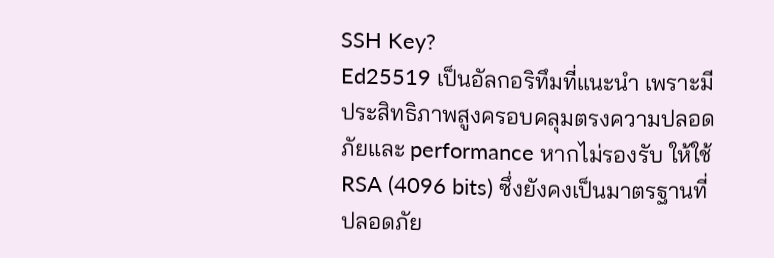SSH Key?
Ed25519 เป็นอัลกอริทึมที่แนะนำ เพราะมีประสิทธิภาพสูงครอบคลุมตรงความปลอดภัยและ performance หากไม่รองรับ ให้ใช้ RSA (4096 bits) ซึ่งยังคงเป็นมาตรฐานที่ปลอดภัย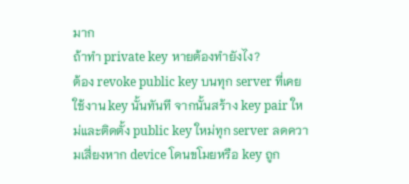มาก
ถ้าทำ private key หายต้องทำยังไง?
ต้อง revoke public key บนทุก server ที่เคยใช้งาน key นั้นทันที จากนั้นสร้าง key pair ใหม่และติดตั้ง public key ใหม่ทุก server ลดความเสี่ยงหาก device โดนขโมยหรือ key ถูก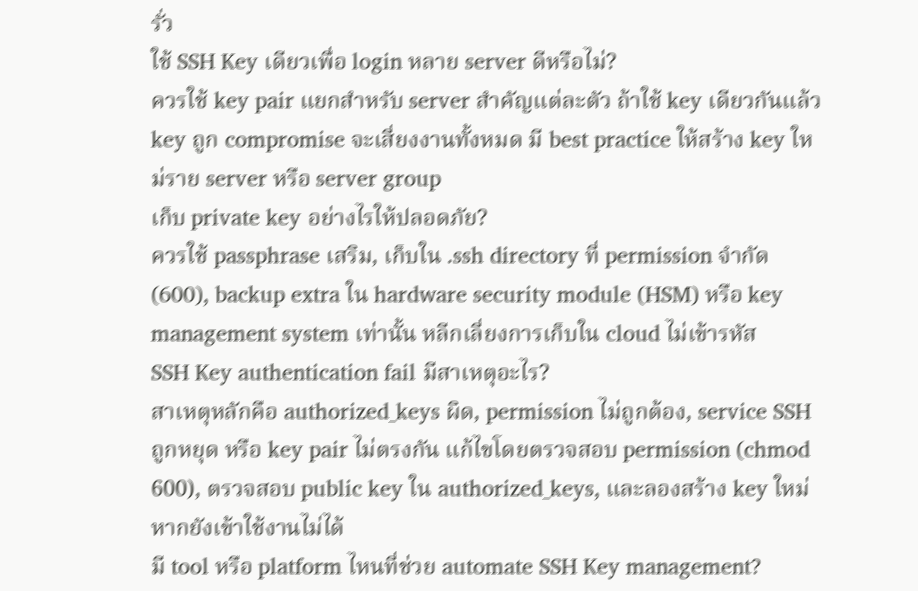รั่ว
ใช้ SSH Key เดียวเพื่อ login หลาย server ดีหรือไม่?
ควรใช้ key pair แยกสำหรับ server สำคัญแต่ละตัว ถ้าใช้ key เดียวกันแล้ว key ถูก compromise จะเสี่ยงงานทั้งหมด มี best practice ให้สร้าง key ใหม่ราย server หรือ server group
เก็บ private key อย่างไรให้ปลอดภัย?
ควรใช้ passphrase เสริม, เก็บใน .ssh directory ที่ permission จำกัด (600), backup extra ใน hardware security module (HSM) หรือ key management system เท่านั้น หลีกเลี่ยงการเก็บใน cloud ไม่เข้ารหัส
SSH Key authentication fail มีสาเหตุอะไร?
สาเหตุหลักคือ authorized_keys ผิด, permission ไม่ถูกต้อง, service SSH ถูกหยุด หรือ key pair ไม่ตรงกัน แก้ไขโดยตรวจสอบ permission (chmod 600), ตรวจสอบ public key ใน authorized_keys, และลองสร้าง key ใหม่หากยังเข้าใช้งานไม่ได้
มี tool หรือ platform ไหนที่ช่วย automate SSH Key management?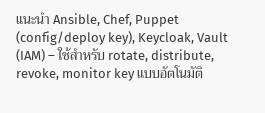แนะนำ Ansible, Chef, Puppet (config/deploy key), Keycloak, Vault (IAM) – ใช้สำหรับ rotate, distribute, revoke, monitor key แบบอัตโนมัติ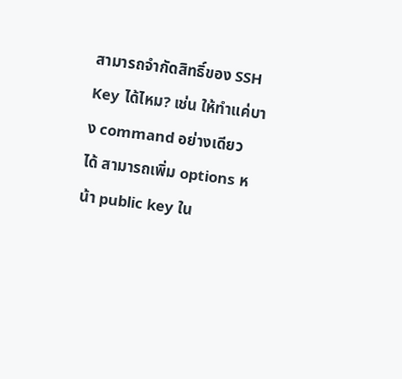สามารถจำกัดสิทธิ์ของ SSH Key ได้ไหม? เช่น ให้ทำแค่บาง command อย่างเดียว
ได้ สามารถเพิ่ม options หน้า public key ใน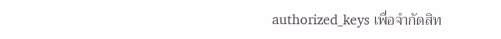authorized_keys เพื่อจำกัดสิท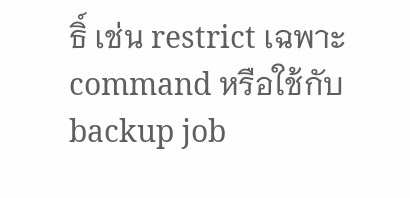ธิ์ เช่น restrict เฉพาะ command หรือใช้กับ backup job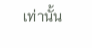เท่านั้น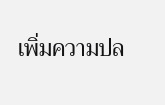เพิ่มความปล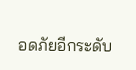อดภัยอีกระดับ